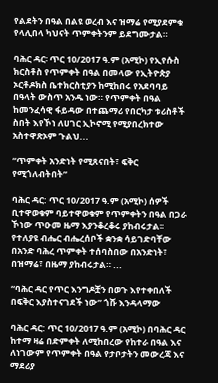የልደትን በዓል በልዩ ወረብ እና ዝማሬ የሚያደምቁ የላሊበላ ካህናት ጥምቀትንም ይደግሙታል።

ባሕር ዳር፡ ጥር 10/2017 ዓ.ም (አሚኮ) የኢየሱስ ክርስቶስ የጥምቀት በዓል በመላው የኢትዮጵያ ኦርቶዶክስ ቤተክርስቲያን ከሚከበሩ የአደባባይ በዓላት ውስጥ አንዱ ነው። የጥምቀት በዓል ከመንፈሳዊ ፋይዳው በተጨማሪ የበርካታ ቱሪስቶች ስበት እየኾነ ለሀገር ኢኮኖሚ የሚያበረክተው አስተዋጽኦም ጉልህ...

“ጥምቀት አንድነት የሚጸናበት፣ ፍቅር የሚጎለብትበት”

ባሕር ዳር: ጥር 10/2017 ዓ.ም (አሚኮ) ሰዎች ቢተዋወቁም ባይተዋወቁም የጥምቀትን በዓል በጋራ ኾነው ጥዑመ ዜማ እያንቆረቆሩ ያከብሩታል፡፡ የተለያዩ ብሔር ብሔረሰቦች ቋንቋ ሳይገድባቸው በአንድ ባሕረ ጥምቀት ተሰባስበው በአንድነት፣ በዝማሬ፣ በዜማ ያከብሩታል። ...

“ባሕር ዳር የጥር እንግዶቿን በወጉ እየተቀበለች በፍቅር እያስተናገደች ነው” ጎሹ እንዳላማው

ባሕር ዳር: ጥር 10/2017 ዓ.ም (አሚኮ) በባሕር ዳር ከተማ ዛሬ በድምቀት ለሚከበረው የከተራ በዓል እና ለነገውም የጥምቀት በዓል የታቦታትን መውረጃ እና ማደሪያ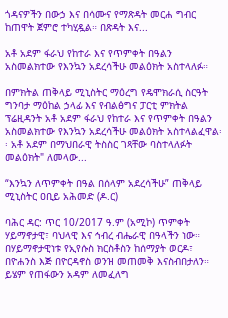ጎዳናዎችን በውኃ እና በሳሙና የማጽዳት መርሐ ግብር ከጠዋት ጀምሮ ተካሂዷል። በጽዳት እና...

አቶ አደም ፋራህ የከተራ እና የጥምቀት በዓልን አስመልክተው የእንኳን አደረሳችሁ መልዕክት አስተላለፉ።

በምክትል ጠቅላይ ሚኒስትር ማዕረግ የዴሞክራሲ ስርዓት ግንባታ ማዕከል ኃላፊ እና የብልፅግና ፓርቲ ምክትል ፕሬዚዳንት አቶ አደም ፋራህ የከተራ እና የጥምቀት በዓልን አስመልክተው የእንኳን አደረሳችሁ መልዕክት አስተላልፈዋል፡፡ አቶ አደም በማህበራዊ ትስስር ገጻቸው ባስተላለፉት መልዕክት" ለመላው...

“እንኳን ለጥምቀት በዓል በሰላም አደረሳችሁ” ጠቅላይ ሚኒስትር ዐቢይ አሕመድ (ዶ.ር)

ባሕር ዳር: ጥር 10/2017 ዓ.ም (አሚኮ) ጥምቀት ሃይማኖታዊ፣ ባህላዊ እና ኅብረ ብሔራዊ በዓላችን ነው። በሃይማኖታዊነቱ የኢየሱስ ክርስቶስን ከሰማያት ወርዶ፣ በዮሐንስ እጅ በዮርዳኖስ ወንዝ መጠመቅ እናስብበታለን። ይሄም የጠፋውን አዳም ለመፈለግ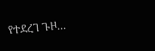የተደረገ ጉዞ...